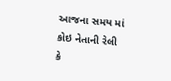આજના સમય માં કોઇ નેતાની રેલી કે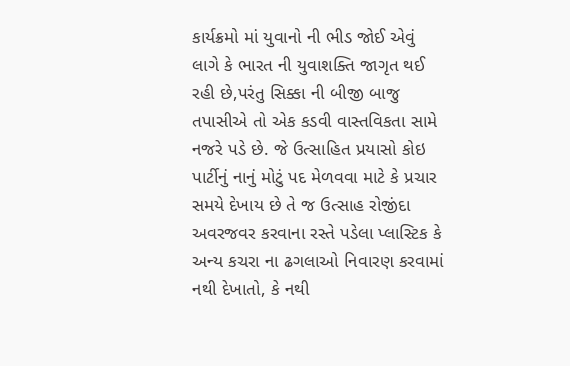કાર્યક્રમો માં યુવાનો ની ભીડ જોઈ એવું લાગે કે ભારત ની યુવાશક્તિ જાગૃત થઈ રહી છે,પરંતુ સિક્કા ની બીજી બાજુ તપાસીએ તો એક કડવી વાસ્તવિકતા સામે નજરે પડે છે. જે ઉત્સાહિત પ્રયાસો કોઇ પાર્ટીનું નાનું મોટું પદ મેળવવા માટે કે પ્રચાર સમયે દેખાય છે તે જ ઉત્સાહ રોજીંદા અવરજવર કરવાના રસ્તે પડેલા પ્લાસ્ટિક કે અન્ય કચરા ના ઢગલાઓ નિવારણ કરવામાં નથી દેખાતો, કે નથી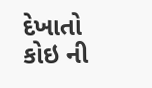દેખાતો કોઇ ની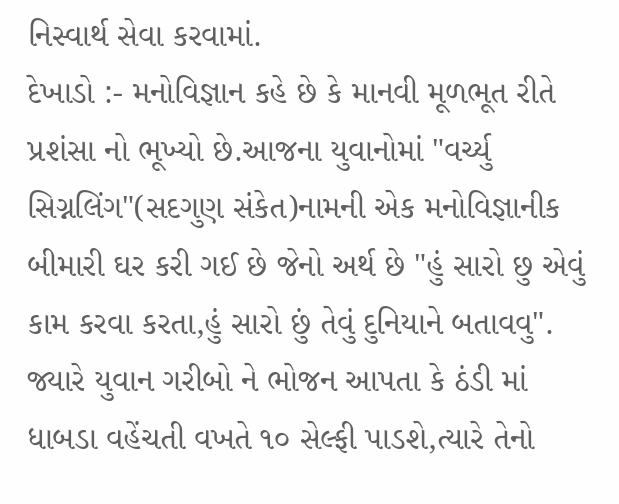નિસ્વાર્થ સેવા કરવામાં.
દેખાડો :- મનોવિજ્ઞાન કહે છે કે માનવી મૂળભૂત રીતે પ્રશંસા નો ભૂખ્યો છે.આજના યુવાનોમાં "વર્ચ્યુ સિગ્નલિંગ"(સદગુણ સંકેત)નામની એક મનોવિજ્ઞાનીક બીમારી ઘર કરી ગઈ છે જેનો અર્થ છે "હું સારો છુ એવું કામ કરવા કરતા,હું સારો છું તેવું દુનિયાને બતાવવુ". જ્યારે યુવાન ગરીબો ને ભોજન આપતા કે ઠંડી માં ધાબડા વહેંચતી વખતે ૧૦ સેલ્ફી પાડશે,ત્યારે તેનો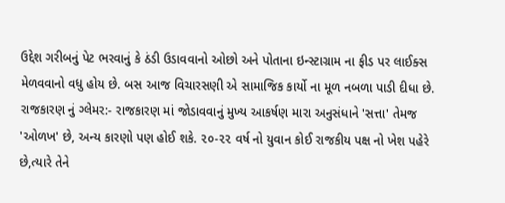ઉદ્દેશ ગરીબનું પેટ ભરવાનું કે ઠંડી ઉડાવવાનો ઓછો અને પોતાના ઇન્સ્ટાગ્રામ ના ફીડ પર લાઈક્સ મેળવવાનો વધુ હોય છે. બસ આજ વિચારસણી એ સામાજિક કાર્યો ના મૂળ નબળા પાડી દીધા છે.
રાજકારણ નું ગ્લેમર:- રાજકારણ માં જોડાવવાનું મુખ્ય આકર્ષણ મારા અનુસંધાને 'સત્તા' તેમજ 'ઓળખ' છે, અન્ય કારણો પણ હોઈ શકે. ૨૦-૨૨ વર્ષ નો યુવાન કોઈ રાજકીય પક્ષ નો ખેશ પહેરે છે,ત્યારે તેને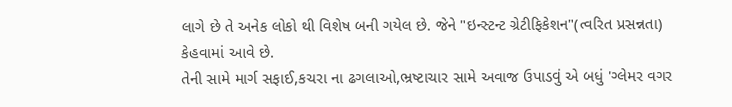લાગે છે તે અનેક લોકો થી વિશેષ બની ગયેલ છે. જેને "ઇન્સ્ટન્ટ ગ્રેટીફિકેશન"(ત્વરિત પ્રસન્નતા) કેહવામાં આવે છે.
તેની સામે માર્ગ સફાઈ,કચરા ના ઢગલાઓ,ભ્રષ્ટાચાર સામે અવાજ ઉપાડવું એ બધું 'ગ્લેમર વગર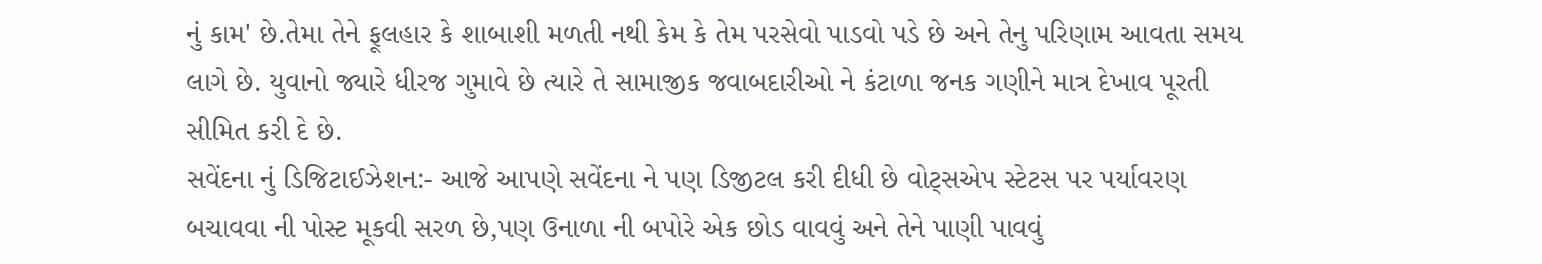નું કામ' છે.તેમા તેને ફૂલહાર કે શાબાશી મળતી નથી કેમ કે તેમ પરસેવો પાડવો પડે છે અને તેનુ પરિણામ આવતા સમય લાગે છે. યુવાનો જ્યારે ધીરજ ગુમાવે છે ત્યારે તે સામાજીક જવાબદારીઓ ને કંટાળા જનક ગણીને માત્ર દેખાવ પૂરતી સીમિત કરી દે છે.
સવેંદના નું ડિજિટાઈઝેશન:- આજે આપણે સવેંદના ને પણ ડિજીટલ કરી દીધી છે વોટ્સએપ સ્ટેટસ પર પર્યાવરણ બચાવવા ની પોસ્ટ મૂકવી સરળ છે,પણ ઉનાળા ની બપોરે એક છોડ વાવવું અને તેને પાણી પાવવું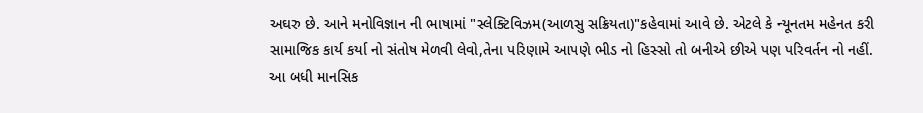અઘરુ છે. આને મનોવિજ્ઞાન ની ભાષામાં "સ્લેક્ટિવિઝમ(આળસુ સક્રિયતા)"કહેવામાં આવે છે. એટલે કે ન્યૂનતમ મહેનત કરી સામાજિક કાર્ય કર્યા નો સંતોષ મેળવી લેવો,તેના પરિણામે આપણે ભીડ નો હિસ્સો તો બનીએ છીએ પણ પરિવર્તન નો નહીં.
આ બધી માનસિક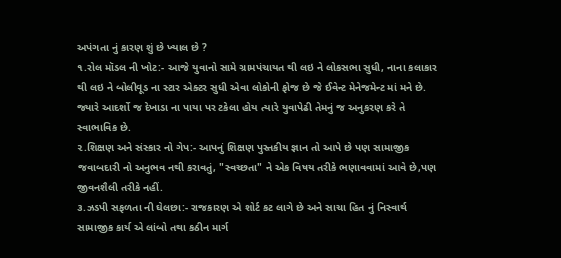અપંગતા નું કારણ શું છે ખ્યાલ છે ?
૧.રોલ મૉડલ ની ખોટ:- આજે યુવાનો સામે ગ્રામપંચાયત થી લઇ ને લોકસભા સુધી, નાના કલાકાર થી લઇ ને બોલીવૂડ ના સ્ટાર એક્ટર સુધી એવા લોકોની ફોજ છે જે ઈવેન્ટ મેનેજમેન્ટ માં મને છે. જ્યારે આદર્શો જ દેખાડા ના પાયા પર ટકેલા હોય ત્યારે યુવાપેઢી તેમનું જ અનુકરણ કરે તે સ્વાભાવિક છે.
૨.શિક્ષણ અને સંસ્કાર નો ગેપ:- આપનું શિક્ષણ પુસ્તકીય જ્ઞાન તો આપે છે પણ સામાજીક જવાબદારી નો અનુભવ નથી કરાવતું, "સ્વચ્છતા" ને એક વિષય તરીકે ભણાવવામાં આવે છે,પણ જીવનશૈલી તરીકે નહીં.
૩.ઝડપી સફળતા ની ઘેલછા:- રાજકારણ એ શોર્ટ કટ લાગે છે અને સાચા હિત નું નિસ્વાર્થ સામાજીક કાર્ય એ લાંબો તથા કઠીન માર્ગ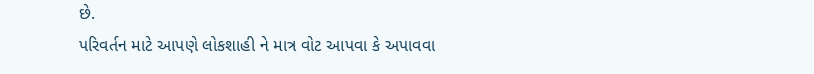છે.
પરિવર્તન માટે આપણે લોકશાહી ને માત્ર વોટ આપવા કે અપાવવા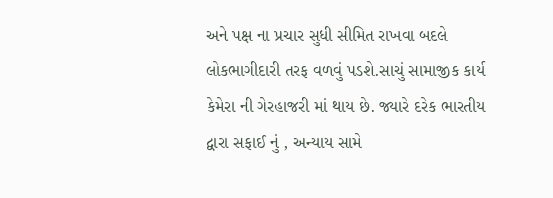અને પક્ષ ના પ્રચાર સુધી સીમિત રાખવા બદલે લોકભાગીદારી તરફ વળવું પડશે.સાચું સામાજીક કાર્ય કેમેરા ની ગેરહાજરી માં થાય છે. જ્યારે દરેક ભારતીય દ્વારા સફાઈ નું , અન્યાય સામે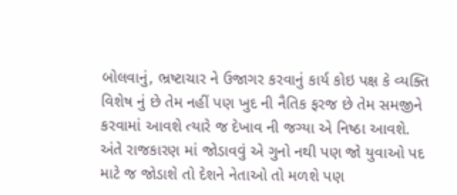બોલવાનું, ભ્રષ્ટાચાર ને ઉજાગર કરવાનું કાર્ય કોઇ પક્ષ કે વ્યક્તિ વિશેષ નું છે તેમ નહીં પણ ખુદ ની નૈતિક ફરજ છે તેમ સમજીને કરવામાં આવશે ત્યારે જ દેખાવ ની જગ્યા એ નિષ્ઠા આવશે.
અંતે રાજકારણ માં જોડાવવું એ ગુનો નથી પણ જો યુવાઓ પદ માટે જ જોડાશે તો દેશને નેતાઓ તો મળશે પણ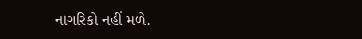નાગરિકો નહીં મળે.